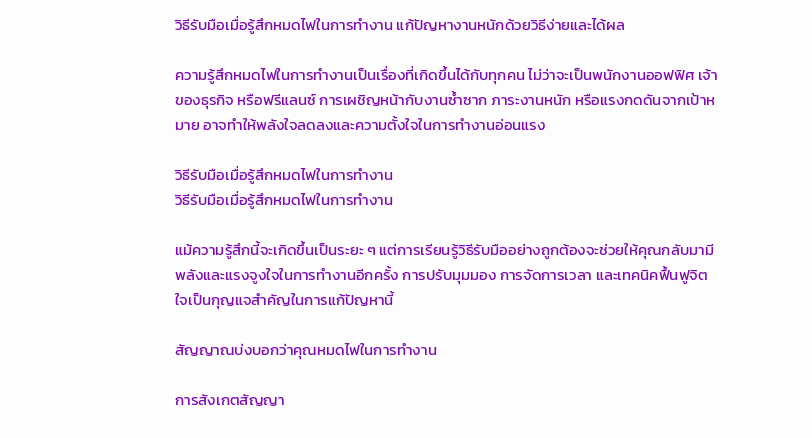วิธีรับมือเมื่อรู้สึกหมดไฟในการทำงาน แก้ปัญหางานหนักด้วยวิธีง่ายและได้ผล

ความรู้สึกหมดไฟในการทำงานเป็นเรื่องที่เกิดขึ้นได้กับทุกคน ไม่ว่าจะเป็นพนักงานออฟฟิศ เจ้าของธุรกิจ หรือฟรีแลนซ์ การเผชิญหน้ากับงานซ้ำซาก ภาระงานหนัก หรือแรงกดดันจากเป้าหมาย อาจทำให้พลังใจลดลงและความตั้งใจในการทำงานอ่อนแรง

วิธีรับมือเมื่อรู้สึกหมดไฟในการทำงาน
วิธีรับมือเมื่อรู้สึกหมดไฟในการทำงาน

แม้ความรู้สึกนี้จะเกิดขึ้นเป็นระยะ ๆ แต่การเรียนรู้วิธีรับมืออย่างถูกต้องจะช่วยให้คุณกลับมามีพลังและแรงจูงใจในการทำงานอีกครั้ง การปรับมุมมอง การจัดการเวลา และเทคนิคฟื้นฟูจิตใจเป็นกุญแจสำคัญในการแก้ปัญหานี้

สัญญาณบ่งบอกว่าคุณหมดไฟในการทำงาน

การสังเกตสัญญา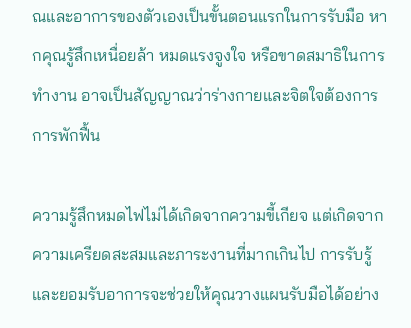ณและอาการของตัวเองเป็นขั้นตอนแรกในการรับมือ หากคุณรู้สึกเหนื่อยล้า หมดแรงจูงใจ หรือขาดสมาธิในการทำงาน อาจเป็นสัญญาณว่าร่างกายและจิตใจต้องการการพักฟื้น

ความรู้สึกหมดไฟไม่ได้เกิดจากความขี้เกียจ แต่เกิดจากความเครียดสะสมและภาระงานที่มากเกินไป การรับรู้และยอมรับอาการจะช่วยให้คุณวางแผนรับมือได้อย่าง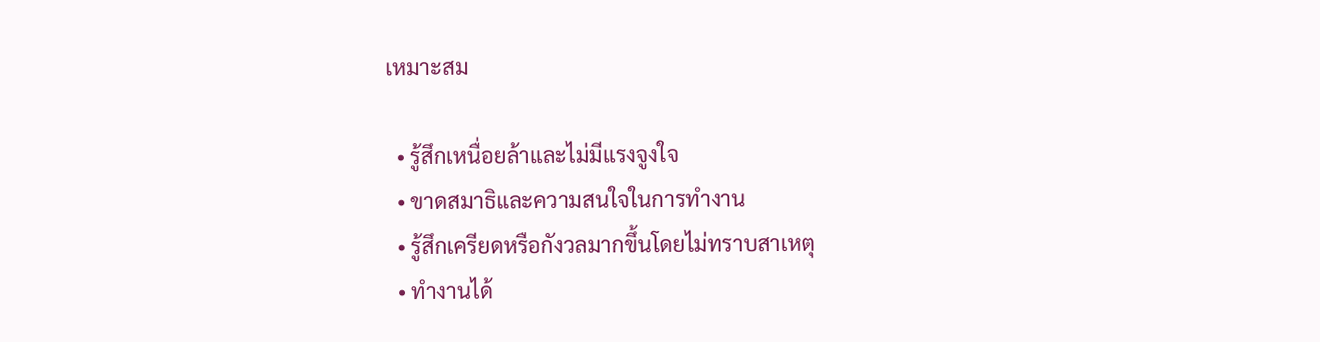เหมาะสม

  • รู้สึกเหนื่อยล้าและไม่มีแรงจูงใจ
  • ขาดสมาธิและความสนใจในการทำงาน
  • รู้สึกเครียดหรือกังวลมากขึ้นโดยไม่ทราบสาเหตุ
  • ทำงานได้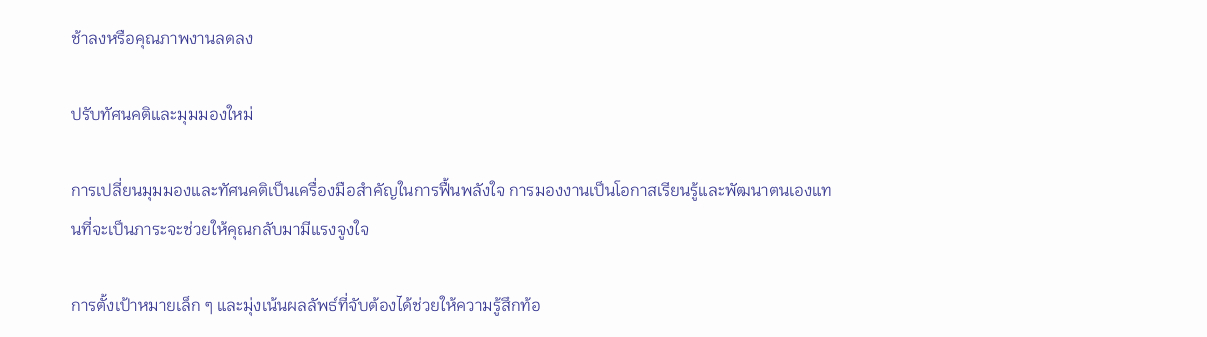ช้าลงหรือคุณภาพงานลดลง

ปรับทัศนคติและมุมมองใหม่

การเปลี่ยนมุมมองและทัศนคติเป็นเครื่องมือสำคัญในการฟื้นพลังใจ การมองงานเป็นโอกาสเรียนรู้และพัฒนาตนเองแทนที่จะเป็นภาระจะช่วยให้คุณกลับมามีแรงจูงใจ

การตั้งเป้าหมายเล็ก ๆ และมุ่งเน้นผลลัพธ์ที่จับต้องได้ช่วยให้ความรู้สึกท้อ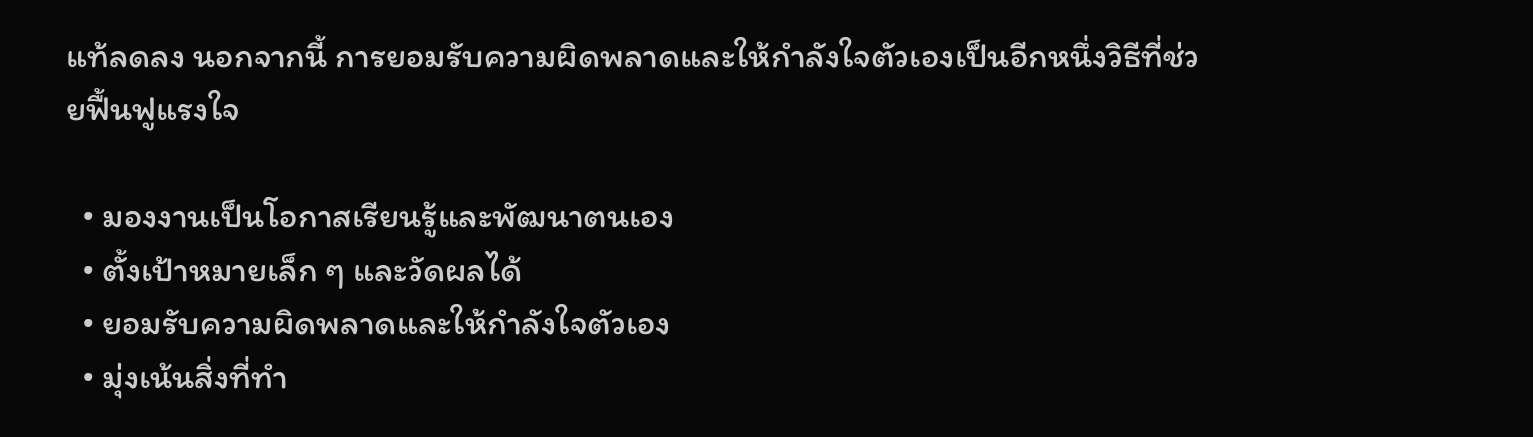แท้ลดลง นอกจากนี้ การยอมรับความผิดพลาดและให้กำลังใจตัวเองเป็นอีกหนึ่งวิธีที่ช่วยฟื้นฟูแรงใจ

  • มองงานเป็นโอกาสเรียนรู้และพัฒนาตนเอง
  • ตั้งเป้าหมายเล็ก ๆ และวัดผลได้
  • ยอมรับความผิดพลาดและให้กำลังใจตัวเอง
  • มุ่งเน้นสิ่งที่ทำ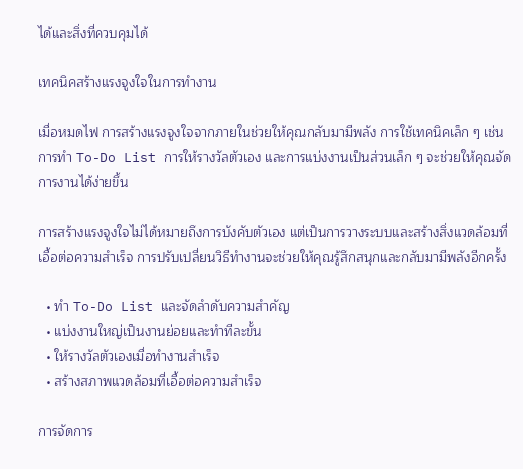ได้และสิ่งที่ควบคุมได้

เทคนิคสร้างแรงจูงใจในการทำงาน

เมื่อหมดไฟ การสร้างแรงจูงใจจากภายในช่วยให้คุณกลับมามีพลัง การใช้เทคนิคเล็ก ๆ เช่น การทำ To-Do List การให้รางวัลตัวเอง และการแบ่งงานเป็นส่วนเล็ก ๆ จะช่วยให้คุณจัดการงานได้ง่ายขึ้น

การสร้างแรงจูงใจไม่ได้หมายถึงการบังคับตัวเอง แต่เป็นการวางระบบและสร้างสิ่งแวดล้อมที่เอื้อต่อความสำเร็จ การปรับเปลี่ยนวิธีทำงานจะช่วยให้คุณรู้สึกสนุกและกลับมามีพลังอีกครั้ง

  • ทำ To-Do List และจัดลำดับความสำคัญ
  • แบ่งงานใหญ่เป็นงานย่อยและทำทีละขั้น
  • ให้รางวัลตัวเองเมื่อทำงานสำเร็จ
  • สร้างสภาพแวดล้อมที่เอื้อต่อความสำเร็จ

การจัดการ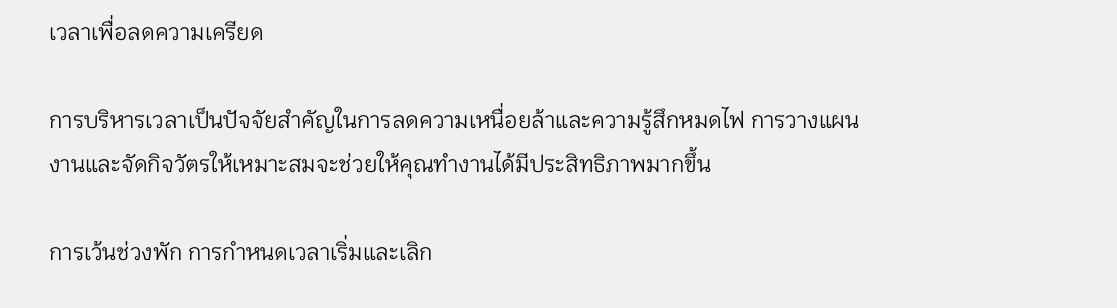เวลาเพื่อลดความเครียด

การบริหารเวลาเป็นปัจจัยสำคัญในการลดความเหนื่อยล้าและความรู้สึกหมดไฟ การวางแผนงานและจัดกิจวัตรให้เหมาะสมจะช่วยให้คุณทำงานได้มีประสิทธิภาพมากขึ้น

การเว้นช่วงพัก การกำหนดเวลาเริ่มและเลิก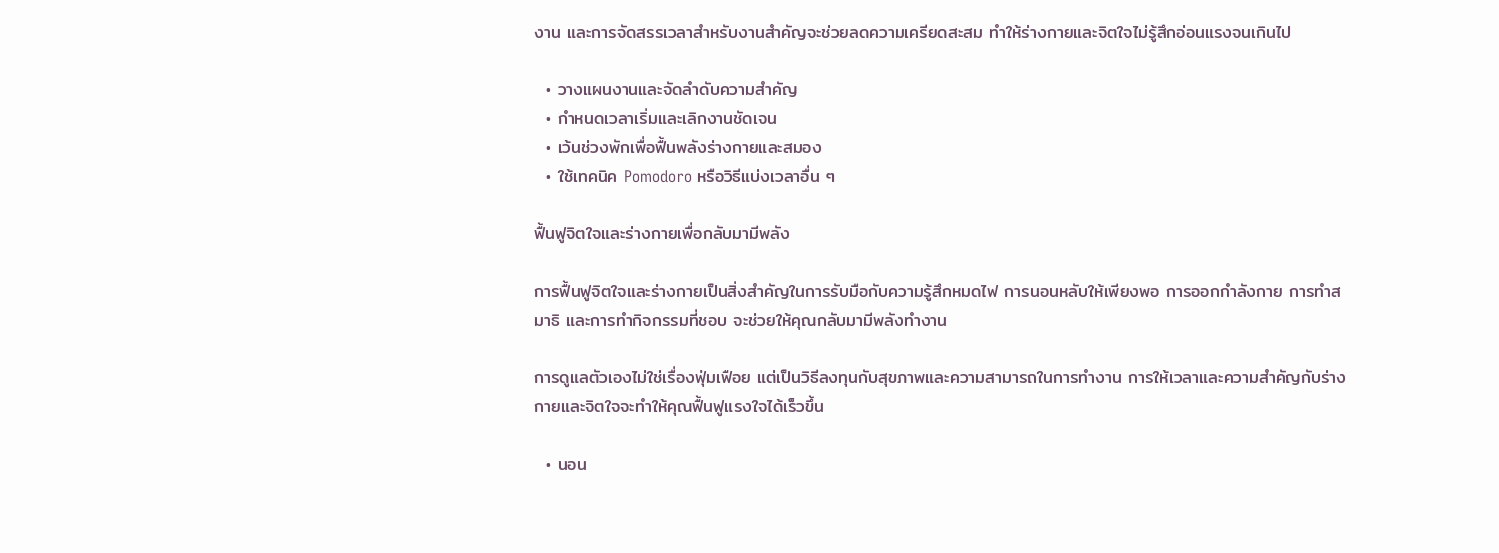งาน และการจัดสรรเวลาสำหรับงานสำคัญจะช่วยลดความเครียดสะสม ทำให้ร่างกายและจิตใจไม่รู้สึกอ่อนแรงจนเกินไป

  • วางแผนงานและจัดลำดับความสำคัญ
  • กำหนดเวลาเริ่มและเลิกงานชัดเจน
  • เว้นช่วงพักเพื่อฟื้นพลังร่างกายและสมอง
  • ใช้เทคนิค Pomodoro หรือวิธีแบ่งเวลาอื่น ๆ

ฟื้นฟูจิตใจและร่างกายเพื่อกลับมามีพลัง

การฟื้นฟูจิตใจและร่างกายเป็นสิ่งสำคัญในการรับมือกับความรู้สึกหมดไฟ การนอนหลับให้เพียงพอ การออกกำลังกาย การทำสมาธิ และการทำกิจกรรมที่ชอบ จะช่วยให้คุณกลับมามีพลังทำงาน

การดูแลตัวเองไม่ใช่เรื่องฟุ่มเฟือย แต่เป็นวิธีลงทุนกับสุขภาพและความสามารถในการทำงาน การให้เวลาและความสำคัญกับร่างกายและจิตใจจะทำให้คุณฟื้นฟูแรงใจได้เร็วขึ้น

  • นอน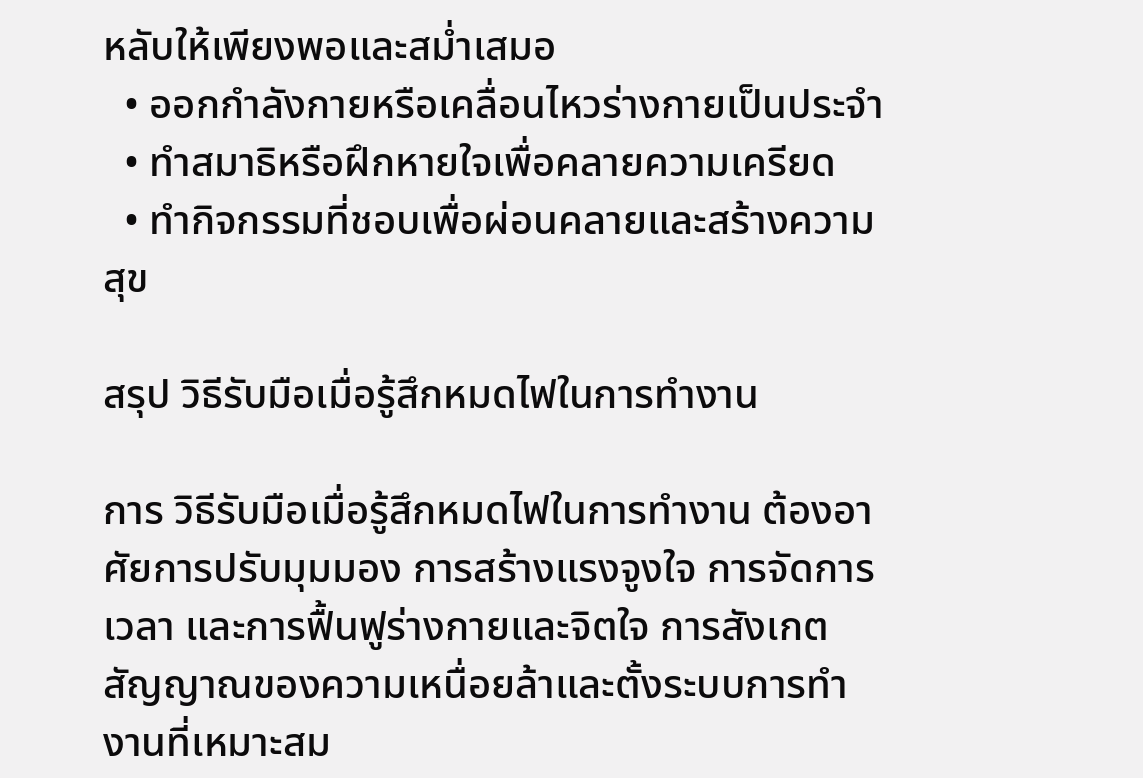หลับให้เพียงพอและสม่ำเสมอ
  • ออกกำลังกายหรือเคลื่อนไหวร่างกายเป็นประจำ
  • ทำสมาธิหรือฝึกหายใจเพื่อคลายความเครียด
  • ทำกิจกรรมที่ชอบเพื่อผ่อนคลายและสร้างความสุข

สรุป วิธีรับมือเมื่อรู้สึกหมดไฟในการทำงาน

การ วิธีรับมือเมื่อรู้สึกหมดไฟในการทำงาน ต้องอาศัยการปรับมุมมอง การสร้างแรงจูงใจ การจัดการเวลา และการฟื้นฟูร่างกายและจิตใจ การสังเกตสัญญาณของความเหนื่อยล้าและตั้งระบบการทำงานที่เหมาะสม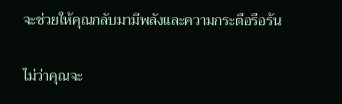จะช่วยให้คุณกลับมามีพลังและความกระตือรือร้น

ไม่ว่าคุณจะ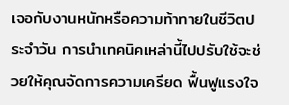เจอกับงานหนักหรือความท้าทายในชีวิตประจำวัน การนำเทคนิคเหล่านี้ไปปรับใช้จะช่วยให้คุณจัดการความเครียด ฟื้นฟูแรงใจ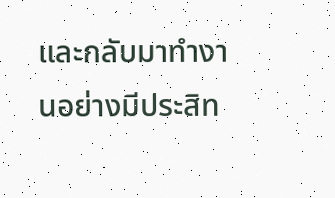และกลับมาทำงานอย่างมีประสิท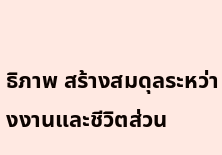ธิภาพ สร้างสมดุลระหว่างงานและชีวิตส่วน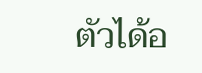ตัวได้อ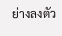ย่างลงตัว